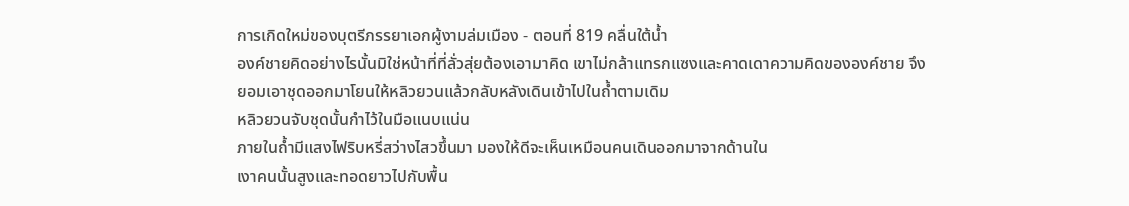การเกิดใหม่ของบุตรีภรรยาเอกผู้งามล่มเมือง - ตอนที่ 819 คลื่นใต้นํ้า
องค์ชายคิดอย่างไรนั้นมิใช่หน้าที่ที่ลั่วสุ่ยต้องเอามาคิด เขาไม่กล้าแทรกแซงและคาดเดาความคิดขององค์ชาย จึง
ยอมเอาชุดออกมาโยนให้หลิวยวนแล้วกลับหลังเดินเข้าไปในถํ้าตามเดิม
หลิวยวนจับชุดนั้นกำไว้ในมือแนบแน่น
ภายในถํ้ามีแสงไฟริบหรี่สว่างไสวขึ้นมา มองให้ดีจะเห็นเหมือนคนเดินออกมาจากด้านใน
เงาคนนั้นสูงและทอดยาวไปกับพื้น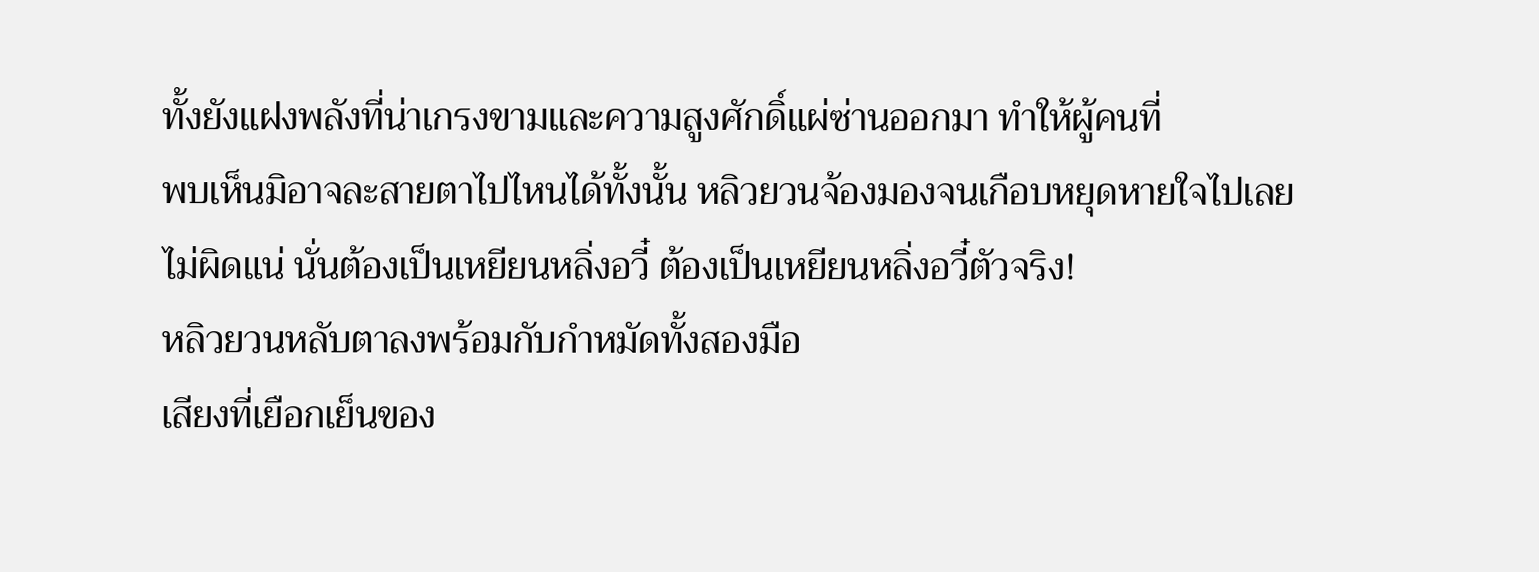ทั้งยังแฝงพลังที่น่าเกรงขามและความสูงศักดิ์แผ่ซ่านออกมา ทำให้ผู้คนที่
พบเห็นมิอาจละสายตาไปไหนได้ทั้งนั้น หลิวยวนจ้องมองจนเกือบหยุดหายใจไปเลย
ไม่ผิดแน่ นั่นต้องเป็นเหยียนหลิ่งอวี๋ ต้องเป็นเหยียนหลิ่งอวี๋ตัวจริง!
หลิวยวนหลับตาลงพร้อมกับกำหมัดทั้งสองมือ
เสียงที่เยือกเย็นของ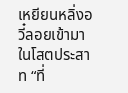เหยียนหลิ่งอวี๋ลอยเข้ามาในโสตประสาท “ที่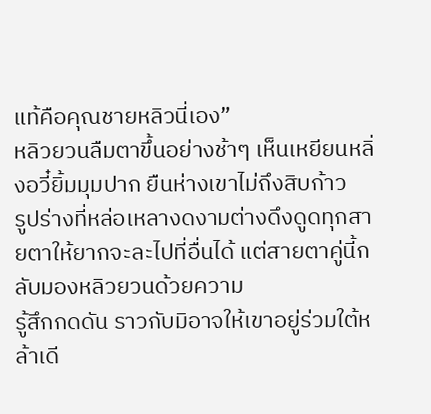แท้คือคุณชายหลิวนี่เอง”
หลิวยวนลืมตาขึ้นอย่างช้าๆ เห็นเหยียนหลิ่งอวี๋ยิ้มมุมปาก ยืนห่างเขาไม่ถึงสิบก้าว
รูปร่างที่หล่อเหลางดงามต่างดึงดูดทุกสายตาให้ยากจะละไปที่อื่นได้ แต่สายตาคู่นี้กลับมองหลิวยวนด้วยความ
รู้สึกกดดัน ราวกับมิอาจให้เขาอยู่ร่วมใต้หล้าเดี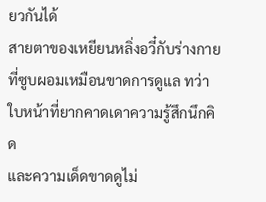ยวกันได้
สายตาของเหยียนหลิ่งอวี๋กับร่างกายที่ซูบผอมเหมือนขาดการดูแล ทว่าใบหน้าที่ยากคาดเดาความรู้สึกนึกคิด
และความเด็ดขาดดูไม่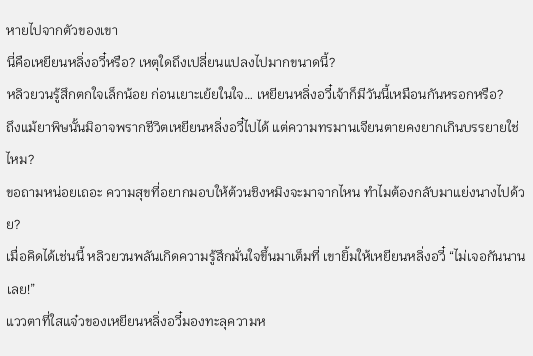หายไปจากตัวของเขา
นี่คือเหยียนหลิ่งอวี๋หรือ? เหตุใดถึงเปลี่ยนแปลงไปมากขนาดนี้?
หลิวยวนรู้สึกตกใจเล็กน้อย ก่อนเยาะเย้ยในใจ… เหยียนหลิ่งอวี๋เจ้าก็มีวันนี้เหมือนกันหรอกหรือ?
ถึงแม้ยาพิษนั้นมิอาจพรากชีวิตเหยียนหลิ่งอวี๋ไปได้ แต่ความทรมานเจียนตายคงยากเกินบรรยายใช่ไหม?
ขอถามหน่อยเถอะ ความสุขที่อยากมอบให้ต้วนชิงหมิงจะมาจากไหน ทำไมต้องกลับมาแย่งนางไปด้วย?
เมื่อคิดได้เช่นนี้ หลิวยวนพลันเกิดความรู้สึกมั่นใจขึ้นมาเต็มที่ เขายิ้มให้เหยียนหลิ่งอวี๋ “ไม่เจอกันนานเลย!”
แววตาที่ใสแจ๋วของเหยียนหลิ่งอวี๋มองทะลุความห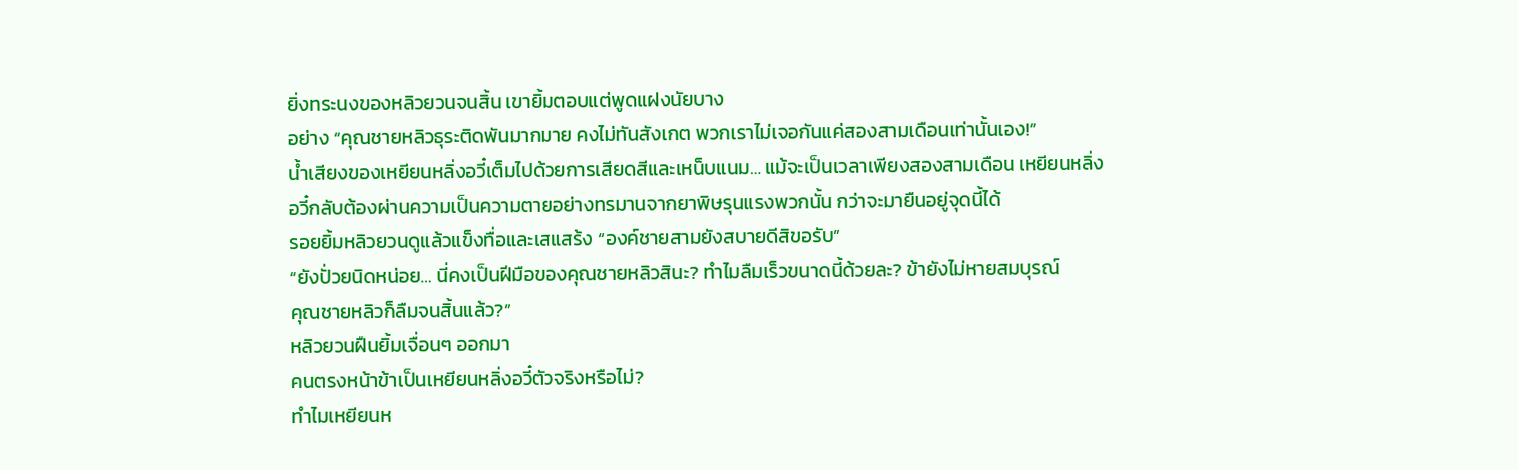ยิ่งทระนงของหลิวยวนจนสิ้น เขายิ้มตอบแต่พูดแฝงนัยบาง
อย่าง “คุณชายหลิวธุระติดพันมากมาย คงไม่ทันสังเกต พวกเราไม่เจอกันแค่สองสามเดือนเท่านั้นเอง!”
นํ้าเสียงของเหยียนหลิ่งอวี๋เต็มไปด้วยการเสียดสีและเหน็บแนม… แม้จะเป็นเวลาเพียงสองสามเดือน เหยียนหลิ่ง
อวี๋กลับต้องผ่านความเป็นความตายอย่างทรมานจากยาพิษรุนแรงพวกนั้น กว่าจะมายืนอยู่จุดนี้ได้
รอยยิ้มหลิวยวนดูแล้วแข็งทื่อและเสแสร้ง “องค์ชายสามยังสบายดีสิขอรับ”
“ยังปั่วยนิดหน่อย… นี่คงเป็นฝีมือของคุณชายหลิวสินะ? ทำไมลืมเร็วขนาดนี้ด้วยละ? ข้ายังไม่หายสมบุรณ์
คุณชายหลิวก็ลืมจนสิ้นแล้ว?”
หลิวยวนฝืนยิ้มเจื่อนๆ ออกมา
คนตรงหน้าข้าเป็นเหยียนหลิ่งอวี๋ตัวจริงหรือไม่?
ทำไมเหยียนห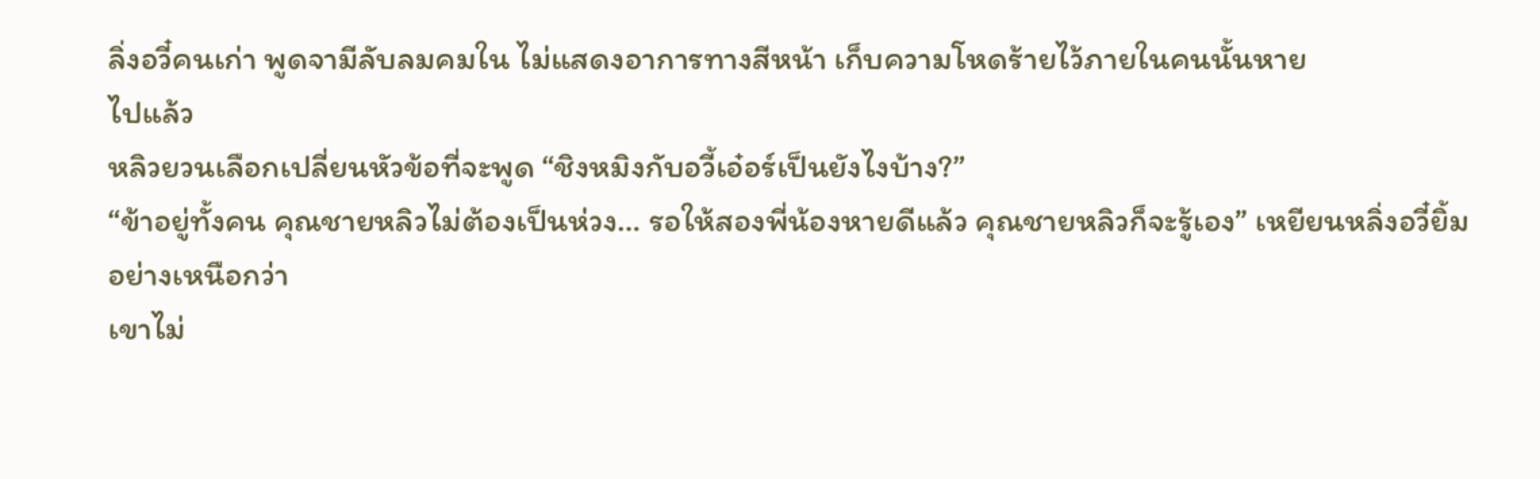ลิ่งอวี๋คนเก่า พูดจามีลับลมคมใน ไม่แสดงอาการทางสีหน้า เก็บความโหดร้ายไว้ภายในคนนั้นหาย
ไปแล้ว
หลิวยวนเลือกเปลี่ยนหัวข้อที่จะพูด “ชิงหมิงกับอวี้เอ๋อร์เป็นยังไงบ้าง?”
“ข้าอยู่ทั้งคน คุณชายหลิวไม่ต้องเป็นห่วง… รอให้สองพี่น้องหายดีแล้ว คุณชายหลิวก็จะรู้เอง” เหยียนหลิ่งอวี๋ยิ้ม
อย่างเหนือกว่า
เขาไม่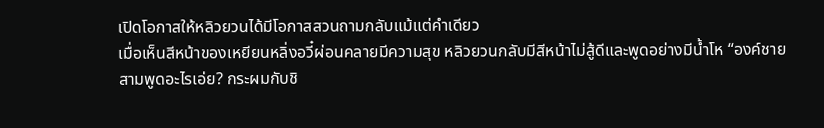เปิดโอกาสให้หลิวยวนได้มีโอกาสสวนถามกลับแม้แต่คำเดียว
เมื่อเห็นสีหน้าของเหยียนหลิ่งอวี๋ผ่อนคลายมีความสุข หลิวยวนกลับมีสีหน้าไม่สู้ดีและพูดอย่างมีนํ้าโห “องค์ชาย
สามพูดอะไรเอ่ย? กระผมกับชิ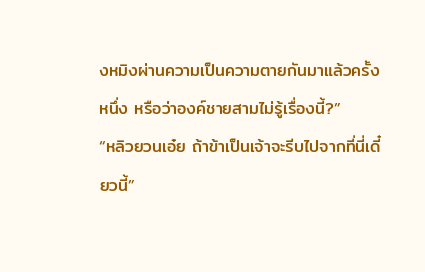งหมิงผ่านความเป็นความตายกันมาแล้วครั้งหนึ่ง หรือว่าองค์ชายสามไม่รู้เรื่องนี้?”
“หลิวยวนเอ๋ย ถ้าข้าเป็นเจ้าจะรีบไปจากที่นี่เดี๋ยวนี้”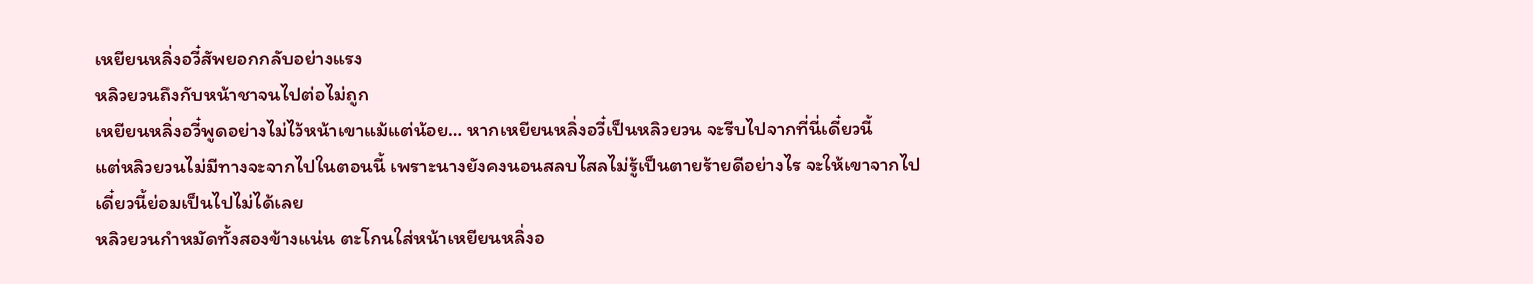เหยียนหลิ่งอวี๋สัพยอกกลับอย่างแรง
หลิวยวนถึงกับหน้าชาจนไปต่อไม่ถูก
เหยียนหลิ่งอวี๋พูดอย่างไม่ไว้หน้าเขาแม้แต่น้อย… หากเหยียนหลิ่งอวี๋เป็นหลิวยวน จะรีบไปจากที่นี่เดี๋ยวนี้
แต่หลิวยวนไม่มีทางจะจากไปในตอนนี้ เพราะนางยังคงนอนสลบไสลไม่รู้เป็นตายร้ายดีอย่างไร จะให้เขาจากไป
เดี๋ยวนี้ย่อมเป็นไปไม่ได้เลย
หลิวยวนกำหมัดทั้งสองข้างแน่น ตะโกนใส่หน้าเหยียนหลิ่งอ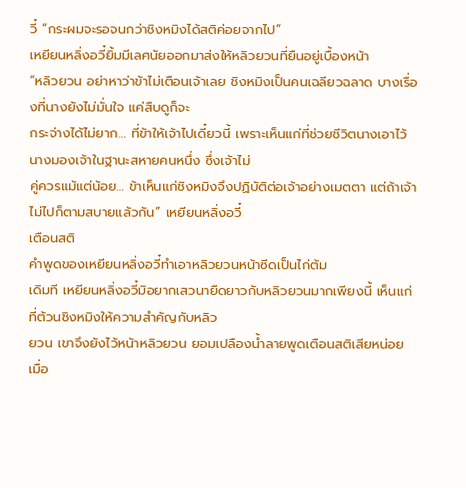วี๋ “กระผมจะรอจนกว่าชิงหมิงได้สติค่อยจากไป”
เหยียนหลิ่งอวี๋ยิ้มมีเลศนัยออกมาส่งให้หลิวยวนที่ยืนอยู่เบื้องหน้า
“หลิวยวน อย่าหาว่าข้าไม่เตือนเจ้าเลย ชิงหมิงเป็นคนเฉลียวฉลาด บางเรื่องที่นางยังไม่มั่นใจ แค่สืบดูก็จะ
กระจ่างได้ไม่ยาก… ที่ข้าให้เจ้าไปเดี๋ยวนี้ เพราะเห็นแก่ที่ช่วยชีวิตนางเอาไว้ นางมองเจ้าในฐานะสหายคนหนึ่ง ซึ่งเจ้าไม่
คู่ควรแม้แต่น้อย… ข้าเห็นแก่ชิงหมิงจึงปฏิบัติต่อเจ้าอย่างเมตตา แต่ถ้าเจ้าไม่ไปก็ตามสบายแล้วกัน” เหยียนหลิ่งอวี๋
เตือนสติ
คำพูดของเหยียนหลิ่งอวี๋ทำเอาหลิวยวนหน้าซีดเป็นไก่ต้ม
เดิมที เหยียนหลิ่งอวี๋มิอยากเสวนายืดยาวกับหลิวยวนมากเพียงนี้ เห็นแก่ที่ต้วนชิงหมิงให้ความสำคัญกับหลิว
ยวน เขาจึงยังไว้หน้าหลิวยวน ยอมเปลืองนํ้าลายพูดเตือนสติเสียหน่อย
เมื่อ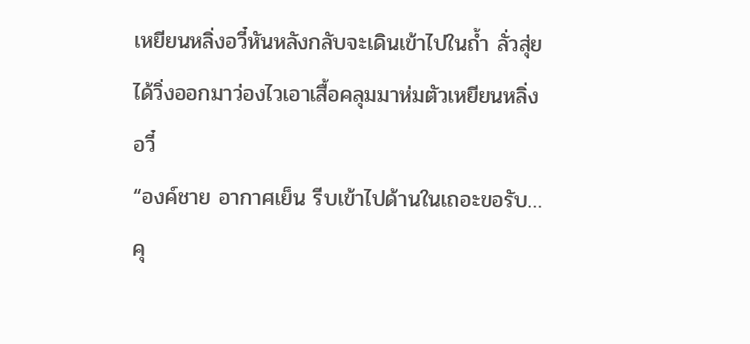เหยียนหลิ่งอวี๋หันหลังกลับจะเดินเข้าไปในถํ้า ลั่วสุ่ยได้วิ่งออกมาว่องไวเอาเสื้อคลุมมาห่มตัวเหยียนหลิ่งอวี๋
“องค์ชาย อากาศเย็น รีบเข้าไปด้านในเถอะขอรับ… คุ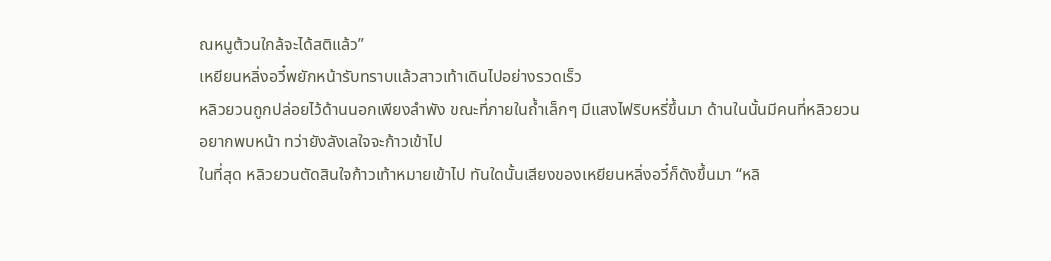ณหนูต้วนใกล้จะได้สติแล้ว”
เหยียนหลิ่งอวี๋พยักหน้ารับทราบแล้วสาวเท้าเดินไปอย่างรวดเร็ว
หลิวยวนถูกปล่อยไว้ด้านนอกเพียงลำพัง ขณะที่ภายในถํ้าเล็กๆ มีแสงไฟริบหรี่ขึ้นมา ด้านในนั้นมีคนที่หลิวยวน
อยากพบหน้า ทว่ายังลังเลใจจะก้าวเข้าไป
ในที่สุด หลิวยวนตัดสินใจก้าวเท้าหมายเข้าไป ทันใดนั้นเสียงของเหยียนหลิ่งอวี๋ก็ดังขึ้นมา “หลิ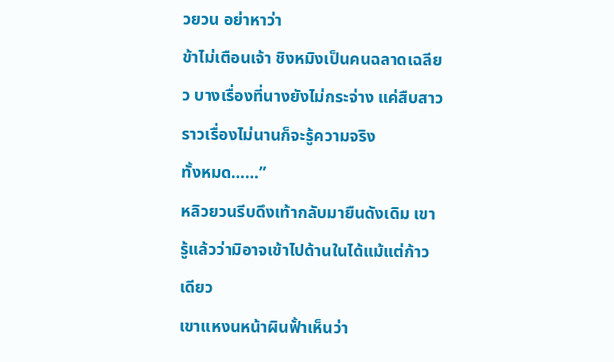วยวน อย่าหาว่า
ข้าไม่เตือนเจ้า ชิงหมิงเป็นคนฉลาดเฉลียว บางเรื่องที่นางยังไม่กระจ่าง แค่สืบสาวราวเรื่องไม่นานก็จะรู้ความจริง
ทั้งหมด……”
หลิวยวนรีบดึงเท้ากลับมายืนดังเดิม เขารู้แล้วว่ามิอาจเข้าไปด้านในได้แม้แต่ก้าวเดียว
เขาแหงนหน้าผินฟั้าเห็นว่า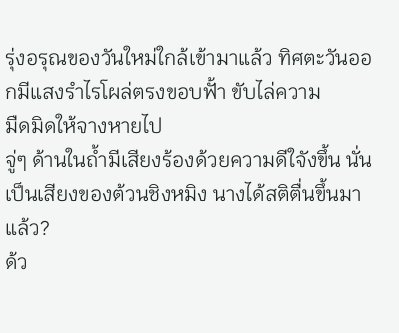รุ่งอรุณของวันใหม่ใกล้เข้ามาแล้ว ทิศตะวันออกมีแสงรำไรโผล่ตรงขอบฟั้า ขับไล่ความ
มืดมิดให้จางหายไป
จู่ๆ ด้านในถํ้ามีเสียงร้องด้วยความดีใจังขึ้น นั่นเป็นเสียงของต้วนชิงหมิง นางได้สติตื่นขึ้นมาแล้ว?
ด้ว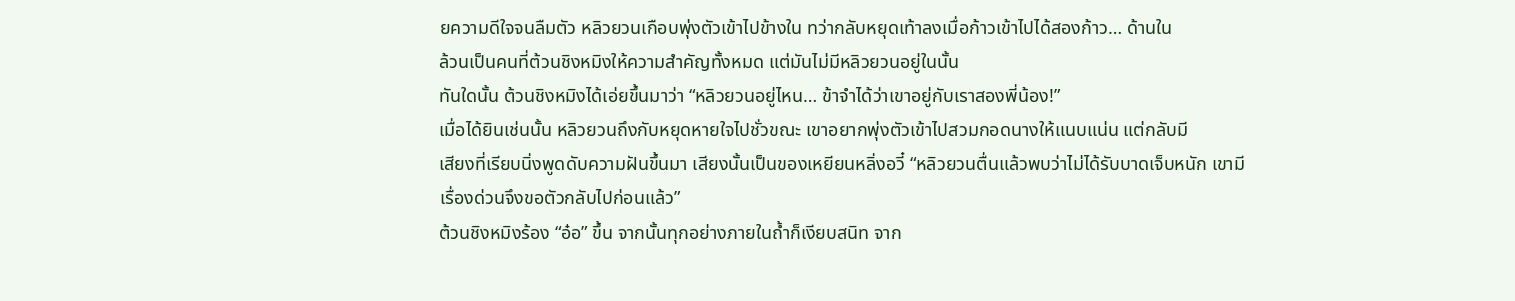ยความดีใจจนลืมตัว หลิวยวนเกือบพุ่งตัวเข้าไปข้างใน ทว่ากลับหยุดเท้าลงเมื่อก้าวเข้าไปได้สองก้าว… ด้านใน
ล้วนเป็นคนที่ต้วนชิงหมิงให้ความสำคัญทั้งหมด แต่มันไม่มีหลิวยวนอยู่ในนั้น
ทันใดนั้น ต้วนชิงหมิงได้เอ่ยขึ้นมาว่า “หลิวยวนอยู่ไหน… ข้าจำได้ว่าเขาอยู่กับเราสองพี่น้อง!”
เมื่อได้ยินเช่นนั้น หลิวยวนถึงกับหยุดหายใจไปชั่วขณะ เขาอยากพุ่งตัวเข้าไปสวมกอดนางให้แนบแน่น แต่กลับมี
เสียงที่เรียบนิ่งพูดดับความฝันขึ้นมา เสียงนั้นเป็นของเหยียนหลิ่งอวี๋ “หลิวยวนตื่นแล้วพบว่าไม่ได้รับบาดเจ็บหนัก เขามี
เรื่องด่วนจึงขอตัวกลับไปก่อนแล้ว”
ต้วนชิงหมิงร้อง “อ๋อ” ขึ้น จากนั้นทุกอย่างภายในถํ้าก็เงียบสนิท จาก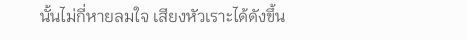นั้นไม่กี่หายลมใจ เสียงหัวเราะได้ดังขึ้น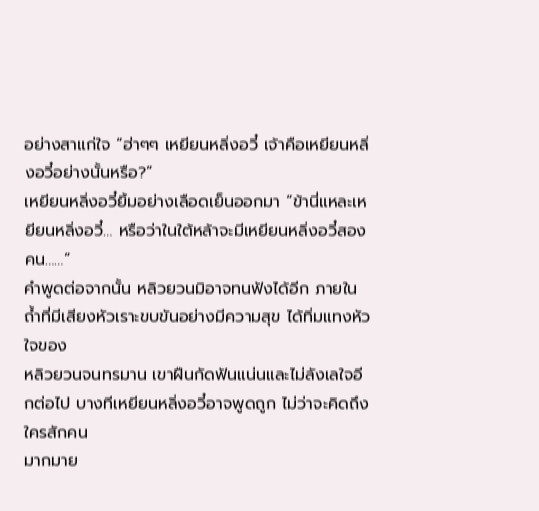อย่างสาแก่ใจ “ฮ่าๆๆ เหยียนหลิ่งอวี๋ เจ้าคือเหยียนหลิ่งอวี๋อย่างนั้นหรือ?”
เหยียนหลิ่งอวี๋ยิ้มอย่างเลือดเย็นออกมา “ข้านี่แหละเหยียนหลิ่งอวี๋… หรือว่าในใต้หล้าจะมีเหยียนหลิ่งอวี๋สอง
คน……”
คำพูดต่อจากนั้น หลิวยวนมิอาจทนฟังได้อีก ภายในถํ้าที่มีเสียงหัวเราะขบขันอย่างมีความสุข ได้ทิ่มแทงหัวใจของ
หลิวยวนจนทรมาน เขาฝืนกัดฟันแน่นและไม่ลังเลใจอีกต่อไป บางทีเหยียนหลิ่งอวี๋อาจพูดถูก ไม่ว่าจะคิดถึงใครสักคน
มากมาย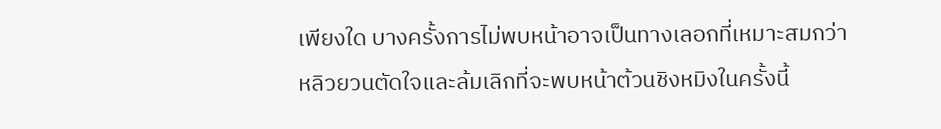เพียงใด บางครั้งการไม่พบหน้าอาจเป็นทางเลอกที่เหมาะสมกว่า
หลิวยวนตัดใจและล้มเลิกที่จะพบหน้าต้วนชิงหมิงในครั้งนี้